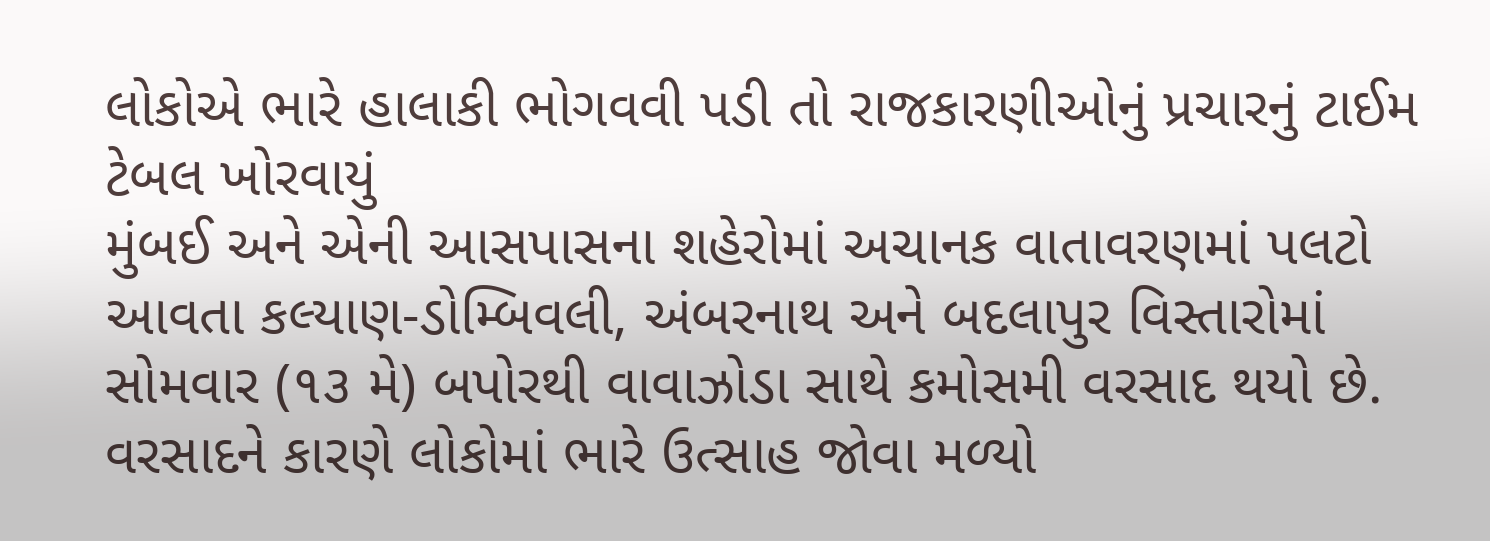લોકોએ ભારે હાલાકી ભોગવવી પડી તો રાજકારણીઓનું પ્રચારનું ટાઈમ ટેબલ ખોરવાયું
મુંબઈ અને એની આસપાસના શહેરોમાં અચાનક વાતાવરણમાં પલટો આવતા કલ્યાણ-ડોમ્બિવલી, અંબરનાથ અને બદલાપુર વિસ્તારોમાં સોમવાર (૧૩ મે) બપોરથી વાવાઝોડા સાથે કમોસમી વરસાદ થયો છે. વરસાદને કારણે લોકોમાં ભારે ઉત્સાહ જોવા મળ્યો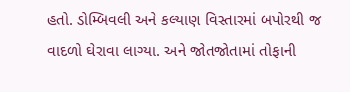હતો. ડોમ્બિવલી અને કલ્યાણ વિસ્તારમાં બપોરથી જ વાદળો ઘેરાવા લાગ્યા. અને જોતજોતામાં તોફાની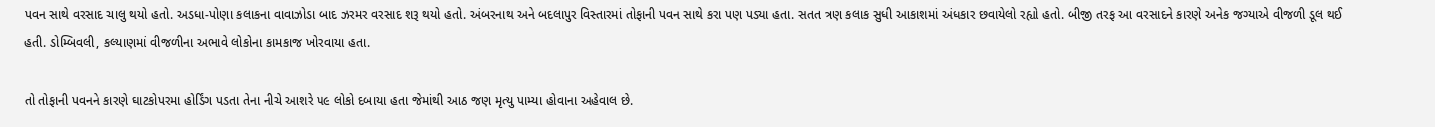પવન સાથે વરસાદ ચાલુ થયો હતો. અડધા-પોણા કલાકના વાવાઝોડા બાદ ઝરમર વરસાદ શરૂ થયો હતો. અંબરનાથ અને બદલાપુર વિસ્તારમાં તોફાની પવન સાથે કરા પણ પડ્યા હતા. સતત ત્રણ કલાક સુધી આકાશમાં અંધકાર છવાયેલો રહ્યો હતો. બીજી તરફ આ વરસાદને કારણે અનેક જગ્યાએ વીજળી ડૂલ થઈ હતી. ડોમ્બિવલી, કલ્યાણમાં વીજળીના અભાવે લોકોના કામકાજ ખોરવાયા હતા.

તો તોફાની પવનને કારણે ઘાટકોપરમા હોર્ડિંગ પડતા તેના નીચે આશરે ૫૯ લોકો દબાયા હતા જેમાંથી આઠ જણ મૃત્યુ પામ્યા હોવાના અહેવાલ છે.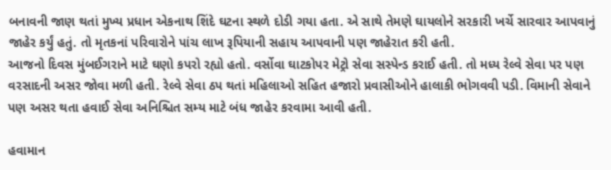બનાવની જાણ થતાં મુખ્ય પ્રધાન એકનાથ શિંદે ઘટના સ્થળે દોડી ગયા હતા. એ સાથે તેમણે ઘાયલોને સરકારી ખર્ચે સારવાર આપવાનું જાહેર કર્યું હતું. તો મૃતકનાં પરિવારોને પાંચ લાખ રૂપિયાની સહાય આપવાની પણ જાહેરાત કરી હતી.
આજનો દિવસ મુંબઈગરાને માટે ઘણો કપરો રહ્યો હતો. વર્સોવા ઘાટકોપર મેટ્રો સેવા સસ્પેન્ડ કરાઈ હતી. તો મધ્ય રેલ્વે સેવા પર પણ વરસાદની અસર જોવા મળી હતી. રેલ્વે સેવા ઠપ થતાં મહિલાઓ સહિત હજારો પ્રવાસીઓને હાલાકી ભોગવવી પડી. વિમાની સેવાને પણ અસર થતા હવાઈ સેવા અનિશ્ચિત સમ્ય માટે બંધ જાહેર કરવામા આવી હતી.

હવામાન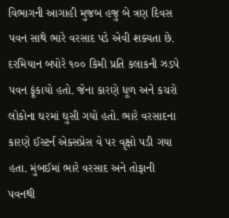વિભાગની આગાહી મુજબ હજુ બે ત્રણ દિવસ પવન સાથે ભારે વરસાદ પડે એવી શક્યતા છે. દરમિયાન બપોરે ૧૦૦ કિમી પ્રતિ કલાકની ઝડપે પવન ફૂંકાયો હતો. જેના કારણે ધૂળ અને કચરો લોકોના ઘરમાં ઘુસી ગયો હતો. ભારે વરસાદના કારણે ઈસ્ટર્ન એક્સપ્રેસ વે પર વૃક્ષો પડી ગયા હતા. મુંબઈમાં ભારે વરસાદ અને તોફાની પવનથી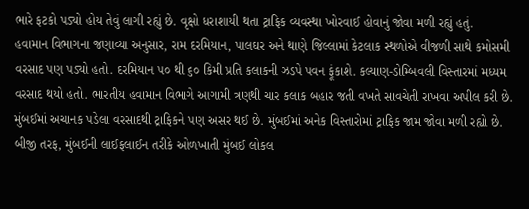ભારે ફટકો પડ્યો હોય તેવું લાગી રહ્યું છે. વૃક્ષો ધરાશાયી થતા ટ્રાફિક વ્યવસ્થા ખોરવાઈ હોવાનું જોવા મળી રહ્યું હતું.
હવામાન વિભાગના જણાવ્યા અનુસાર, રામ દરમિયાન, પાલઘર અને થાણે જિલ્લામાં કેટલાક સ્થળોએ વીજળી સાથે કમોસમી વરસાદ પણ પડ્યો હતો. દરમિયાન ૫૦ થી ૬૦ કિમી પ્રતિ કલાકની ઝડપે પવન ફૂંકાશે. કલ્યાણ-ડોમ્બિવલી વિસ્તારમાં મધ્યમ વરસાદ થયો હતો. ભારતીય હવામાન વિભાગે આગામી ત્રણથી ચાર કલાક બહાર જતી વખતે સાવચેતી રાખવા અપીલ કરી છે. મુંબઈમાં અચાનક પડેલા વરસાદથી ટ્રાફિકને પણ અસર થઈ છે. મુંબઈમાં અનેક વિસ્તારોમાં ટ્રાફિક જામ જોવા મળી રહ્યો છે.
બીજી તરફ, મુંબઈની લાઈફલાઈન તરીકે ઓળખાતી મુંબઈ લોકલ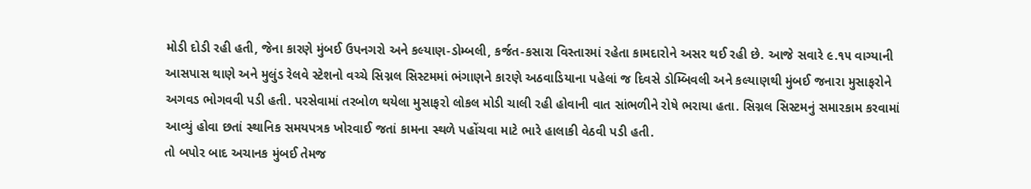મોડી દોડી રહી હતી, જેના કારણે મુંબઈ ઉપનગરો અને કલ્યાણ-ડોમ્બલી, કર્જત-કસારા વિસ્તારમાં રહેતા કામદારોને અસર થઈ રહી છે. આજે સવારે ૯.૧૫ વાગ્યાની આસપાસ થાણે અને મુલુંડ રેલવે સ્ટેશનો વચ્ચે સિગ્નલ સિસ્ટમમાં ભંગાણને કારણે અઠવાડિયાના પહેલાં જ દિવસે ડોમ્બિવલી અને કલ્યાણથી મુંબઈ જનારા મુસાફરોને અગવડ ભોગવવી પડી હતી. પરસેવામાં તરબોળ થયેલા મુસાફરો લોકલ મોડી ચાલી રહી હોવાની વાત સાંભળીને રોષે ભરાયા હતા. સિગ્નલ સિસ્ટમનું સમારકામ કરવામાં આવ્યું હોવા છતાં સ્થાનિક સમયપત્રક ખોરવાઈ જતાં કામના સ્થળે પહોંચવા માટે ભારે હાલાકી વેઠવી પડી હતી.
તો બપોર બાદ અચાનક મુંબઈ તેમજ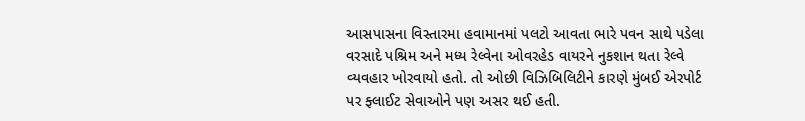આસપાસના વિસ્તારમા હવામાનમાં પલટો આવતા ભારે પવન સાથે પડેલા વરસાદે પશ્રિમ અને મધ્ય રેલ્વેના ઓવરહેડ વાયરને નુકશાન થતા રેલ્વે વ્યવહાર ખોરવાયો હતો. તો ઓછી વિઝિબિલિટીને કારણે મુંબઈ એરપોર્ટ પર ફ્લાઈટ સેવાઓને પણ અસર થઈ હતી.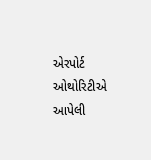એરપોર્ટ ઓથોરિટીએ આપેલી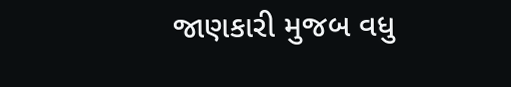જાણકારી મુજબ વધુ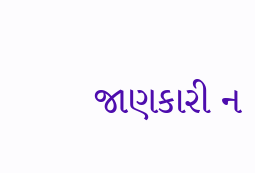જાણકારી ન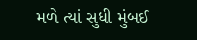મળે ત્યાં સુધી મુંબઈ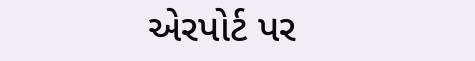એરપોર્ટ પર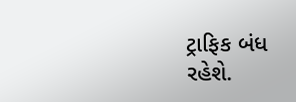ટ્રાફિક બંધ રહેશે.